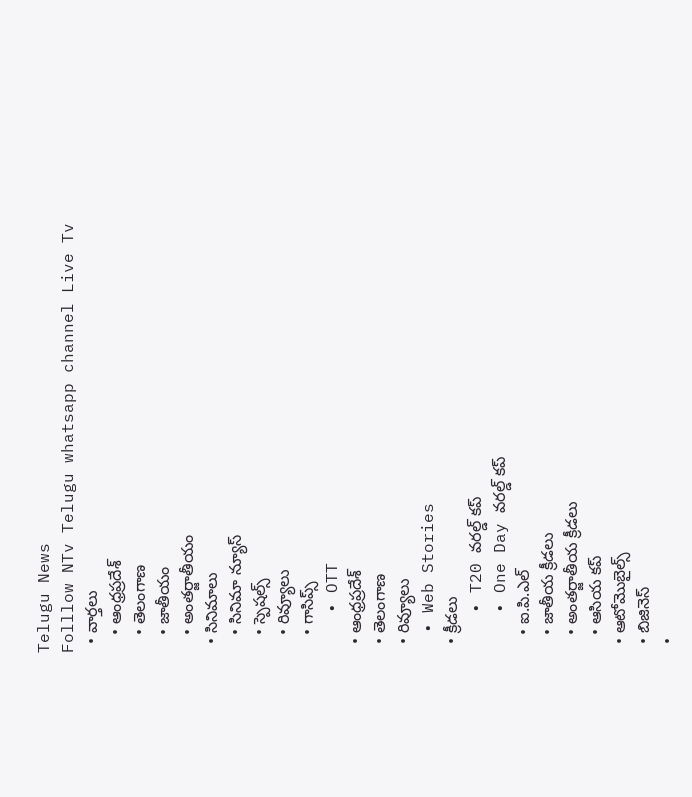Telugu News
Folllow NTv Telugu whatsapp channel Live Tv
  • వార్తలు
    • ఆంధ్రప్రదేశ్
    • తెలంగాణ
    • జాతీయం
    • అంతర్జాతీయం
  • సినిమాలు
    • సినిమా న్యూస్
    • స్పెషల్స్
    • రివ్యూలు
    • గాసిప్స్
    • OTT
  • ఆంధ్రప్రదేశ్
  • తెలంగాణ
  • రివ్యూలు
  • Web Stories
  • క్రీడలు
    • T20 వరల్డ్ కప్
    • One Day వరల్డ్ కప్
    • ఐ.పి.ఎల్
    • జాతీయ క్రీడలు
    • అంతర్జాతీయ క్రీడలు
    • ఆసియ కప్
  • ఆటోమొబైల్స్
  • బిజినెస్‌
  •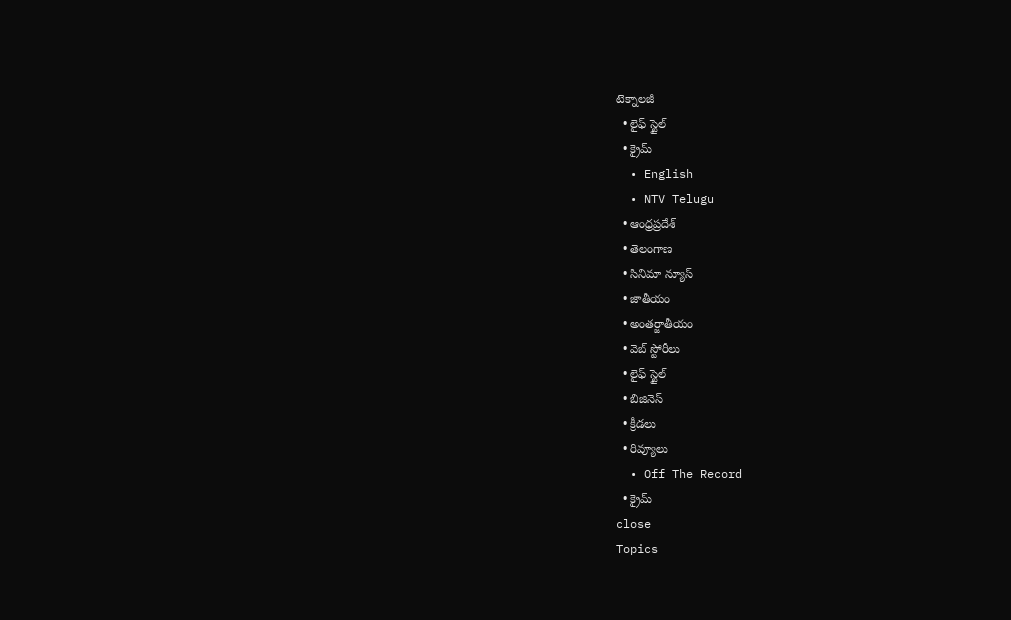టెక్నాలజీ
  • లైఫ్ స్టైల్
  • క్రైమ్
  • English
  • NTV Telugu
  • ఆంధ్రప్రదేశ్
  • తెలంగాణ
  • సినిమా న్యూస్
  • జాతీయం
  • అంతర్జాతీయం
  • వెబ్ స్టోరీలు
  • లైఫ్ స్టైల్
  • బిజినెస్‌
  • క్రీడలు
  • రివ్యూలు
  • Off The Record
  • క్రైమ్
close
Topics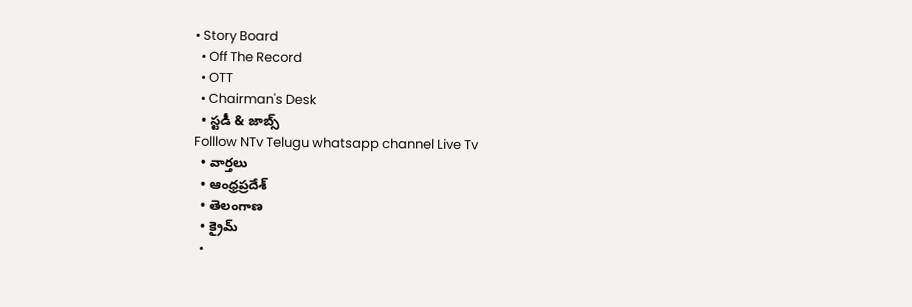• Story Board
  • Off The Record
  • OTT
  • Chairman's Desk
  • స్టడీ & జాబ్స్
Folllow NTv Telugu whatsapp channel Live Tv
  • వార్తలు
  • ఆంధ్రప్రదేశ్
  • తెలంగాణ
  • క్రైమ్
  •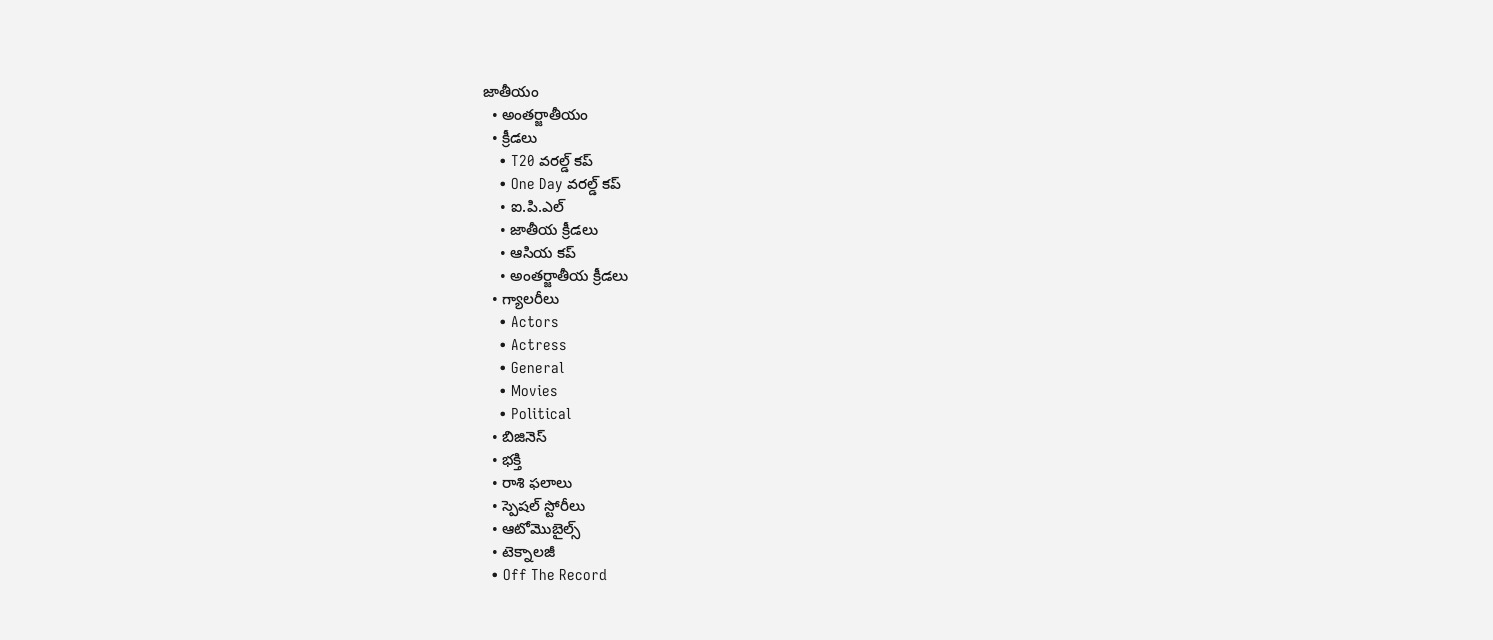జాతీయం
  • అంతర్జాతీయం
  • క్రీడలు
    • T20 వరల్డ్ కప్
    • One Day వరల్డ్ కప్
    • ఐ.పి.ఎల్
    • జాతీయ క్రీడలు
    • ఆసియ కప్
    • అంతర్జాతీయ క్రీడలు
  • గ్యాలరీలు
    • Actors
    • Actress
    • General
    • Movies
    • Political
  • బిజినెస్‌
  • భక్తి
  • రాశి ఫలాలు
  • స్పెషల్‌ స్టోరీలు
  • ఆటోమొబైల్స్
  • టెక్నాలజీ
  • Off The Record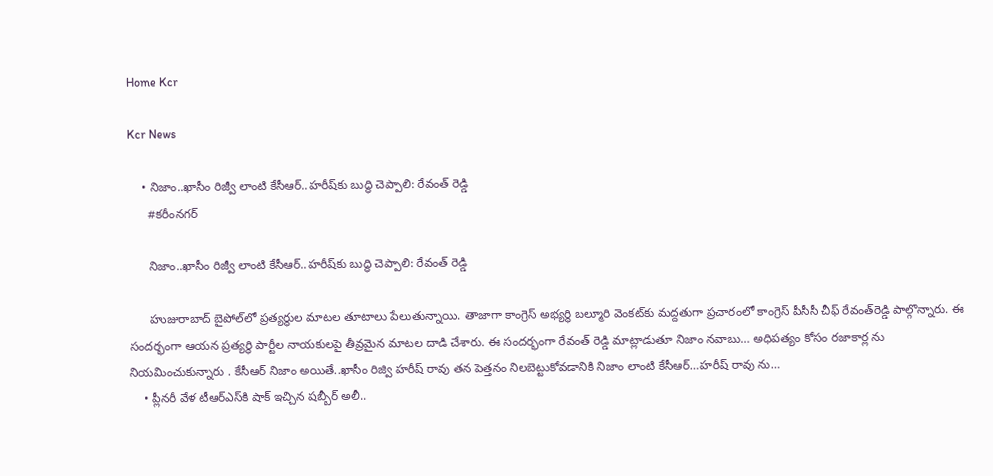Home Kcr

Kcr News

    • నిజాం..ఖాసీం రిజ్వీ లాంటి కేసీఆర్‌..హరీష్‌కు బుద్ధి చెప్పాలి: రేవంత్‌ రెడ్డి
      #కరీంనగర్

      నిజాం..ఖాసీం రిజ్వీ లాంటి కేసీఆర్‌..హరీష్‌కు బుద్ధి చెప్పాలి: రేవంత్‌ రెడ్డి

      హుజురాబాద్‌ బైపోల్‌లో ప్రత్యర్థుల మాటల తూటాలు పేలుతున్నాయి. తాజాగా కాంగ్రెస్‌ అభ్యర్థి బల్మూరి వెంకట్‌కు మద్దతుగా ప్రచారంలో కాంగ్రెస్‌ పీసీసీ చీఫ్‌ రేవంత్‌రెడ్డి పాల్గొన్నారు. ఈ సందర్భంగా ఆయన ప్రత్యర్థి పార్టీల నాయకులపై తీవ్రమైన మాటల దాడి చేశారు. ఈ సందర్భంగా రేవంత్‌ రెడ్డి మాట్లాడుతూ నిజాం నవాబు… అధిపత్యం కోసం రజాకార్ల ను నియమించుకున్నారు . కేసీఆర్‌ నిజాం అయితే..ఖాసీం రిజ్వి హరీష్ రావు తన పెత్తనం నిలబెట్టుకోవడానికి నిజాం లాంటి కేసీఆర్‌…హరీష్ రావు ను…
    • ప్లీనరీ వేళ టీఆర్‌ఎస్‌కి షాక్‌ ఇచ్చిన షబ్బీర్‌ అలీ..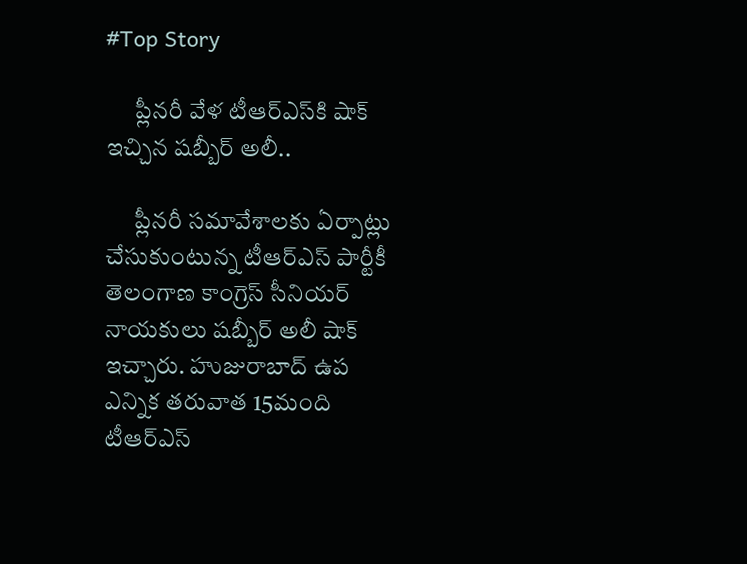#Top Story

      ప్లీనరీ వేళ టీఆర్‌ఎస్‌కి షాక్‌ ఇచ్చిన షబ్బీర్‌ అలీ..

      ప్లీనరీ సమావేశాలకు ఏర్పాట్లు చేసుకుంటున్న టీఆర్‌ఎస్‌ పార్టీకీ తెలంగాణ కాంగ్రెస్‌ సీనియర్‌ నాయకులు షబ్బీర్‌ అలీ షాక్‌ ఇచ్చారు. హుజురాబాద్‌ ఉప ఎన్నిక తరువాత 15మంది టీఆర్‌ఎస్‌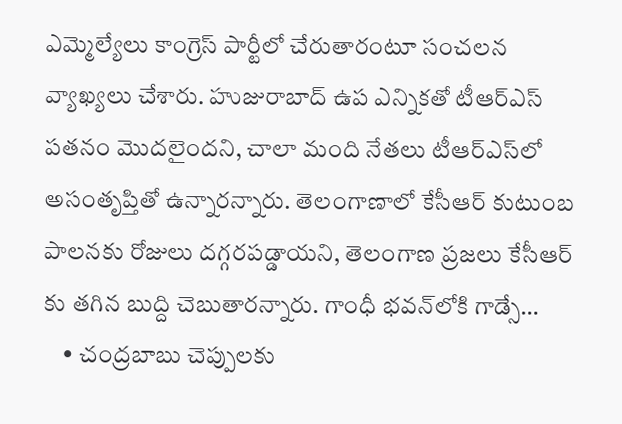ఎమ్మెల్యేలు కాంగ్రెస్‌ పార్టీలో చేరుతారంటూ సంచలన వ్యాఖ్యలు చేశారు. హుజురాబాద్‌ ఉప ఎన్నికతో టీఆర్‌ఎస్‌ పతనం మొదలైందని, చాలా మంది నేతలు టీఆర్‌ఎస్‌లో అసంతృప్తితో ఉన్నారన్నారు. తెలంగాణాలో కేసీఆర్‌ కుటుంబ పాలనకు రోజులు దగ్గరపడ్డాయని, తెలంగాణ ప్రజలు కేసీఆర్‌ కు తగిన బుద్ది చెబుతారన్నారు. గాంధీ భవన్‌లోకి గాడ్సే…
    • చంద్రబాబు చెప్పులకు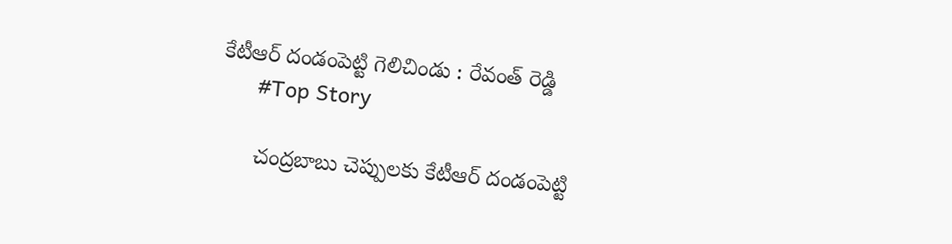కేటీఆర్‌ దండంపెట్టి గెలిచిండు : రేవంత్ రెడ్డి
      #Top Story

      చంద్రబాబు చెప్పులకు కేటీఆర్‌ దండంపెట్టి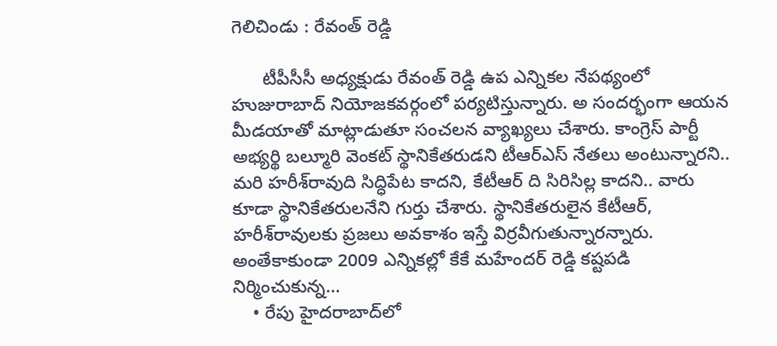గెలిచిండు : రేవంత్ రెడ్డి

      టీపీసీసీ అధ్యక్షుడు రేవంత్‌ రెడ్డి ఉప ఎన్నికల నేపథ్యంలో హుజురాబాద్‌ నియోజకవర్గంలో పర్యటిస్తున్నారు. అ సందర్భంగా ఆయన మీడయాతో మాట్లాడుతూ సంచలన వ్యాఖ్యలు చేశారు. కాంగ్రెస్‌ పార్టీ అభ్యర్థి బల్మూరి వెంకట్‌ స్థానికేతరుడని టీఆర్‌ఎస్‌ నేతలు అంటున్నారని.. మరి హరీశ్‌రావుది సిద్ధిపేట కాదని, కేటీఆర్‌ ది సిరిసిల్ల కాదని.. వారు కూడా స్థానికేతరులనేని గుర్తు చేశారు. స్థానికేతరులైన కేటీఆర్‌, హరీశ్‌రావులకు ప్రజలు అవకాశం ఇస్తే విర్రవీగుతున్నారన్నారు. అంతేకాకుండా 2009 ఎన్నికల్లో కేకే మహేందర్‌ రెడ్డి కష్టపడి నిర్మించుకున్న…
    • రేపు హైదరాబాద్‌లో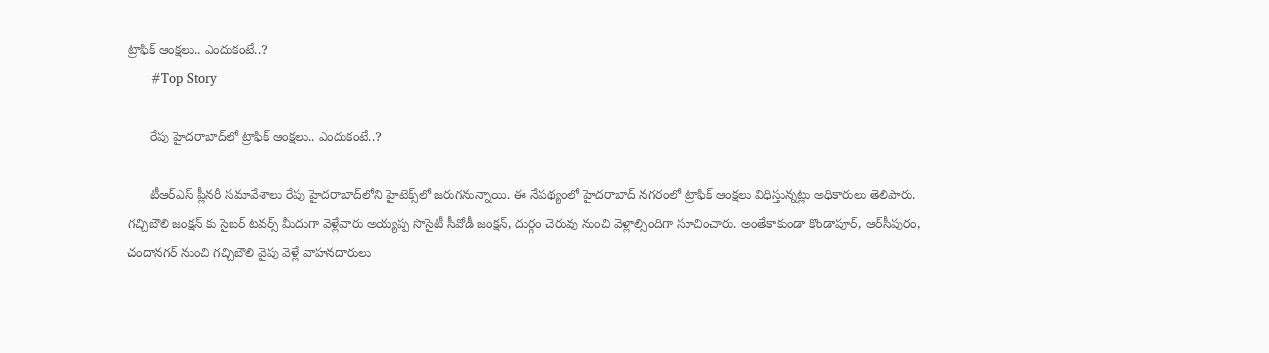ట్రాఫిక్ ఆంక్షలు.. ఎందుకంటే..?
      #Top Story

      రేపు హైదరాబాద్‌లో ట్రాఫిక్ ఆంక్షలు.. ఎందుకంటే..?

      టీఆర్‌ఎస్‌ ప్లీనరీ సమావేశాలు రేపు హైదరాబాద్‌లోని హైటెక్స్‌లో జరుగనున్నాయి. ఈ నేపథ్యంలో హైదరాబాద్‌ నగరంలో ట్రాఫిక్‌ ఆంక్షలు విధిస్తున్నట్లు అధికారులు తెలిపారు. గచ్చిబౌలి జంక్షన్‌ కు సైబర్‌ టవర్స్‌ మీదుగా వెళ్లేవారు అయ్యప్ప సొసైటీ సీవోడీ జంక్షన్‌, దుర్గం చెరువు నుంచి వెళ్లాల్సిందిగా సూచించారు. అంతేకాకుండా కొండాపూర్‌, ఆర్‌సీపురం, చందానగర్‌ నుంచి గచ్చిబౌలి వైపు వెళ్లే వాహనదారులు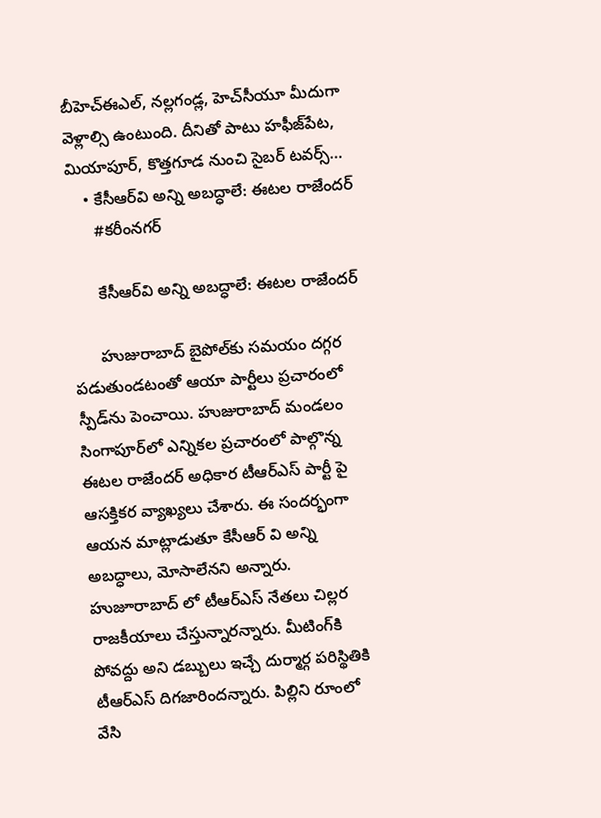బీహెచ్‌ఈఎల్‌, నల్లగండ్ల, హెచ్‌సీయూ మీదుగా వెళ్లాల్సి ఉంటుంది. దీనితో పాటు హఫీజ్‌పేట, మియాపూర్‌, కొత్తగూడ నుంచి సైబర్‌ టవర్స్‌…
    • కేసీఆర్‌వి అన్ని అబద్ధాలే: ఈటల రాజేందర్‌
      #కరీంనగర్

      కేసీఆర్‌వి అన్ని అబద్ధాలే: ఈటల రాజేందర్‌

      హుజురాబాద్‌ బైపోల్‌కు సమయం దగ్గర పడుతుండటంతో ఆయా పార్టీలు ప్రచారంలో స్పీడ్‌ను పెంచాయి. హుజురాబాద్ మండలం సింగాపూర్‌లో ఎన్నికల ప్రచారంలో పాల్గొన్న ఈటల రాజేందర్‌ అధికార టీఆర్‌ఎస్‌ పార్టీ పై ఆసక్తికర వ్యాఖ్యలు చేశారు. ఈ సందర్భంగా ఆయన మాట్లాడుతూ కేసీఆర్‌ వి అన్ని అబద్ధాలు, మోసాలేనని అన్నారు. హుజూరాబాద్ లో టీఆర్‌ఎస్‌ నేతలు చిల్లర రాజకీయాలు చేస్తున్నారన్నారు. మీటింగ్‌కి పోవద్దు అని డబ్బులు ఇచ్చే దుర్మార్గ పరిస్థితికి టీఆర్ఎస్ దిగజారిందన్నారు. పిల్లిని రూంలో వేసి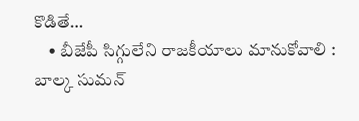కొడితే…
    • బీజేపీ సిగ్గులేని రాజకీయాలు మానుకోవాలి : బాల్క సుమన్‌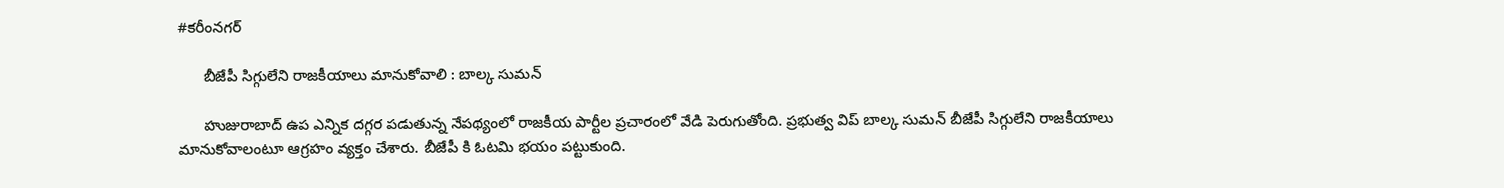#కరీంనగర్

      బీజేపీ సిగ్గులేని రాజకీయాలు మానుకోవాలి : బాల్క సుమన్‌

      హుజురాబాద్‌ ఉప ఎన్నిక దగ్గర పడుతున్న నేపథ్యంలో రాజకీయ పార్టీల ప్రచారంలో వేడి పెరుగుతోంది. ప్రభుత్వ విప్‌ బాల్క సుమన్ బీజేపీ సిగ్గులేని రాజకీయాలు మానుకోవాలంటూ ఆగ్రహం వ్యక్తం చేశారు. బీజేపీ కి ఓటమి భయం పట్టుకుంది.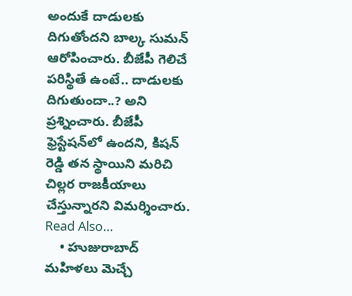అందుకే దాడులకు దిగుతోందని బాల్క సుమన్‌ ఆరోపించారు. బీజేపీ గెలిచే పరిస్థితే ఉంటే.. దాడులకు దిగుతుందా..? అని ప్రశ్నించారు. బీజేపీ ఫ్రెస్టేషన్‌లో ఉందని, కిషన్ రెడ్డి తన స్థాయిని మరిచి చిల్లర రాజకీయాలు చేస్తున్నారని విమర్శించారు. Read Also…
    • హుజురాబాద్‌ మహిళలు మెచ్చే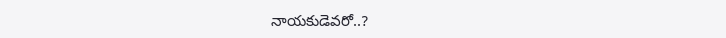నాయకుడెవరో..?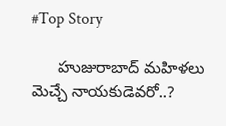#Top Story

      హుజురాబాద్‌ మహిళలు మెచ్చే నాయకుడెవరో..?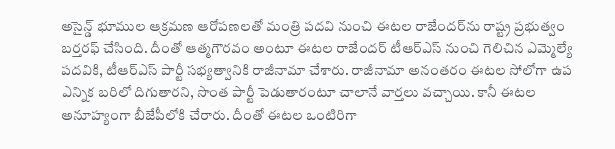అసైన్డ్ భూముల ఆక్రమణ ఆరోపణలతో మంత్రి పదవి నుంచి ఈటల రాజేందర్‌ను రాష్ట్ర ప్రభుత్వం బర్తరఫ్ చేసింది. దీంతో ఆత్మగౌరవం అంటూ ఈటల రాజేందర్ టీఆర్‌ఎస్‌ నుంచి గెలిచిన ఎమ్మెల్యే పదవికి, టీఆర్‌ఎస్‌ పార్టీ సభ్యత్వానికి రాజీనామా చేశారు. రాజీనామా అనంతరం ఈటల సోలోగా ఉప ఎన్నిక బరిలో దిగుతారని, సొంత పార్టీ పెడుతారంటూ చాలానే వార్తలు వచ్చాయి. కానీ ఈటల అనూహ్యంగా బీజేపీలోకి చేరారు. దీంతో ఈటల ఒంటిరిగా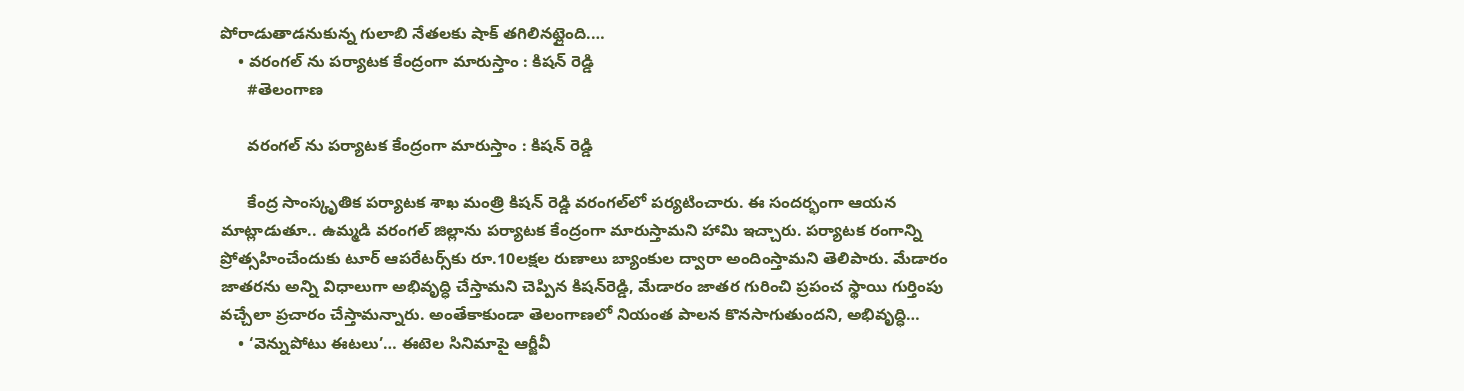పోరాడుతాడనుకున్న గులాబి నేతలకు షాక్ తగిలినట్లైంది.…
    • వరంగల్‌ ను పర్యాటక కేంద్రంగా మారుస్తాం : కిషన్ రెడ్డి
      #తెలంగాణ

      వరంగల్‌ ను పర్యాటక కేంద్రంగా మారుస్తాం : కిషన్ రెడ్డి

      కేంద్ర సాంస్కృతిక పర్యాటక శాఖ మంత్రి కిషన్ రెడ్డి వరంగల్‌లో పర్యటించారు. ఈ సందర్భంగా ఆయన మాట్లాడుతూ.. ఉమ్మడి వరంగల్‌ జిల్లాను పర్యాటక కేంద్రంగా మారుస్తామని హామి ఇచ్చారు. పర్యాటక రంగాన్ని ప్రోత్సహించేందుకు టూర్‌ ఆపరేటర్స్‌కు రూ.10లక్షల రుణాలు బ్యాంకుల ద్వారా అందింస్తామని తెలిపారు. మేడారం జాతరను అన్ని విధాలుగా అభివృద్ధి చేస్తామని చెప్పిన కిషన్‌రెడ్డి, మేడారం జాతర గురించి ప్రపంచ స్థాయి గుర్తింపు వచ్చేలా ప్రచారం చేస్తామన్నారు. అంతేకాకుండా తెలంగాణలో నియంత పాలన కొనసాగుతుందని, అభివృద్ధి…
    • ‘వెన్నుపోటు ఈటలు’… ఈటెల సినిమాపై ఆర్జీవీ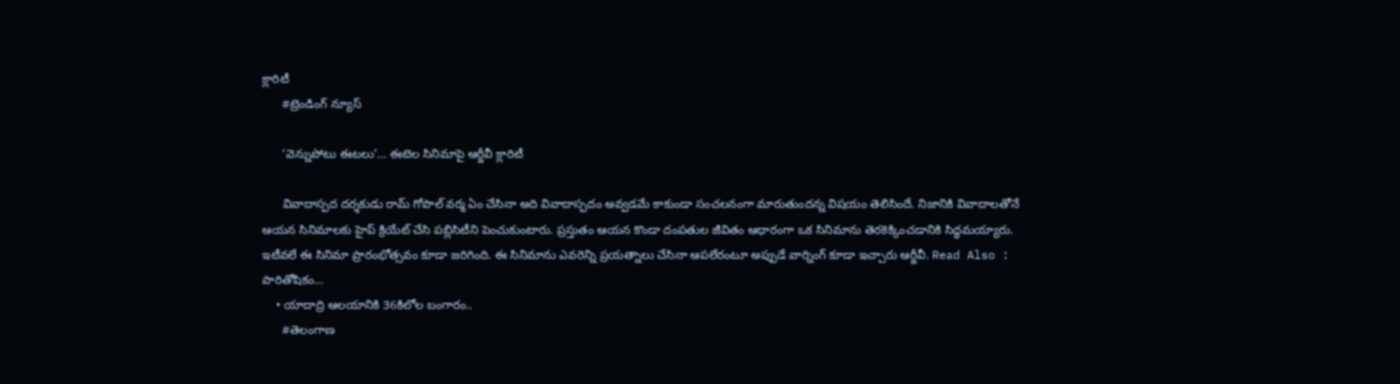క్లారిటీ
      #ట్రెండింగ్ న్యూస్

      ‘వెన్నుపోటు ఈటలు’… ఈటెల సినిమాపై ఆర్జీవీ క్లారిటీ

      వివాదాస్పద దర్శకుడు రామ్ గోపాల్ వర్మ ఏం చేసినా అది వివాదాస్పదం అవ్వడమే కాకుండా సంచలనంగా మారుతుందన్న విషయం తెలిసిందే. నిజానికి వివాదాలతోనే ఆయన సినిమాలకు హైప్ క్రియేట్ చేసి పబ్లిసిటీని పెంచుకుంటారు. ప్రస్తుతం ఆయన కొండా దంపతుల జీవితం ఆధారంగా ఒక సినిమాను తెరకెక్కించడానికి సిద్ధమయ్యారు. ఇటీవలే ఈ సినిమా ప్రారంభోత్సవం కూడా జరిగింది. ఈ సినిమాను ఎవరెన్ని ప్రయత్నాలు చేసినా ఆపలేరంటూ అప్పుడే వార్నింగ్ కూడా ఇచ్చారు ఆర్జీవీ. Read Also : పారితోషికం…
    • యాదాద్రి ఆలయానికి 36కిలోల బంగారం..
      #తెలంగాణ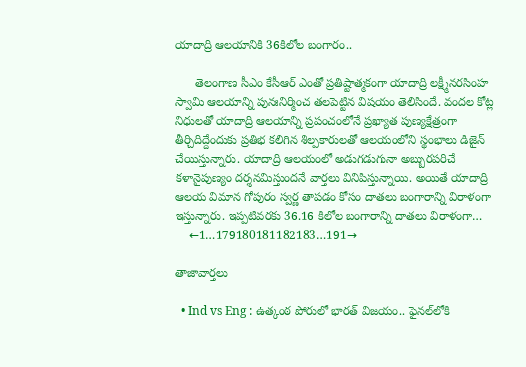యాదాద్రి ఆలయానికి 36కిలోల బంగారం..

      తెలంగాణ సీఎం కేసీఆర్‌ ఎంతో ప్రతిష్టాత్మకంగా యాదాద్రి లక్ష్మీనరసింహ స్వామి ఆలయాన్ని పునఃనిర్మించ తలపెట్టిన విషయం తెలిసిందే. వందల కోట్ల నిధులతో యాదాద్రి ఆలయాన్ని ప్రపంచంలోనే ప్రఖ్యాత పుణ్యక్షేత్రంగా తీర్చిదిద్దేందుకు ప్రతిభ కలిగిన శిల్పకారులతో ఆలయంలోని స్థంభాలు డిజైన్‌ చేయిస్తున్నారు. యాదాద్రి ఆలయంలో అడుగడుగునా అబ్బురపరిచే కళానైపుణ్యం దర్శనమిస్తుందనే వార్తలు వినిపిస్తున్నాయి. అయితే యాదాద్రి ఆలయ విమాన గోపురం స్వర్ణ తాపడం కోసం దాతలు బంగారాన్ని విరాళంగా ఇస్తున్నారు. ఇప్పటివరకు 36.16 కిలోల బంగారాన్ని దాతలు విరాళంగా…
    ←1…179180181182183…191→

తాజావార్తలు

  • Ind vs Eng : ఉత్కంఠ పోరులో భారత్ విజయం.. ఫైనల్‌లోకి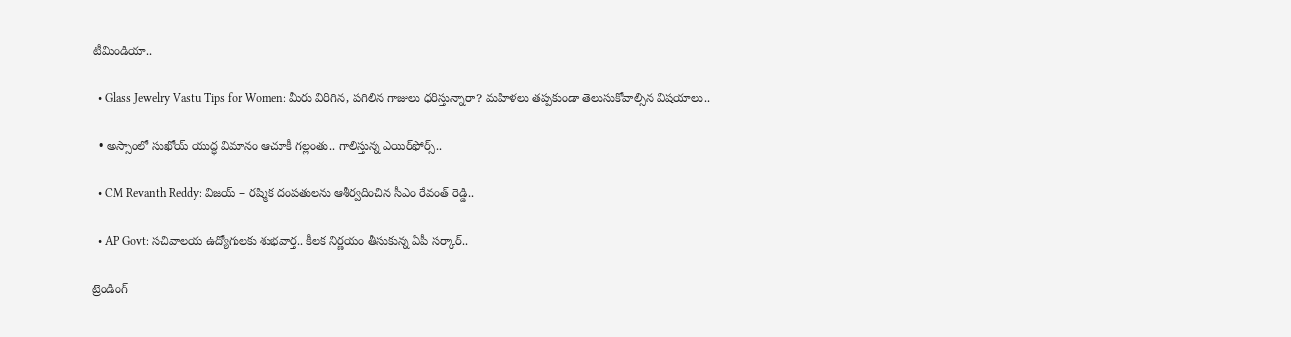టీమిండియా..

  • Glass Jewelry Vastu Tips for Women: మీరు విరిగిన, పగిలిన గాజులు ధరిస్తున్నారా? మహిళలు తప్పకుండా తెలుసుకోవాల్సిన విషయాలు..

  • అస్సాంలో సుఖోయ్‌ యుద్ధ విమానం ఆచూకీ గల్లంతు.. గాలిస్తున్న ఎయిర్‌ఫోర్స్‌..

  • CM Revanth Reddy: విజయ్ – రష్మిక దంపతులను ఆశీర్వదించిన సీఎం రేవంత్ రెడ్డి..

  • AP Govt: సచివాలయ ఉద్యోగులకు శుభవార్త.. కీలక నిర్ణయం తీసుకున్న ఏపీ సర్కార్..

ట్రెండింగ్‌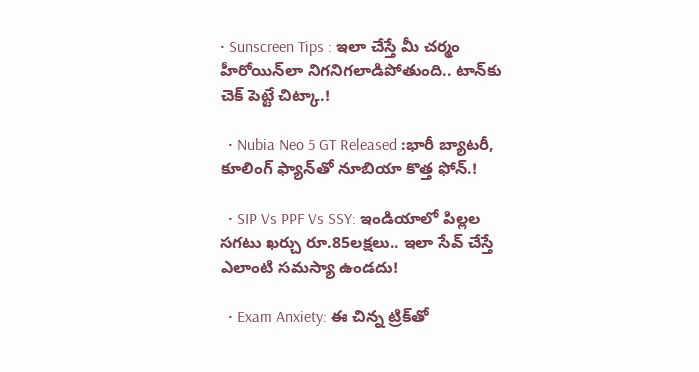• Sunscreen Tips : ఇలా చేస్తే మీ చర్మం హీరోయిన్‌లా నిగనిగలాడిపోతుంది.. టాన్‌కు చెక్ పెట్టే చిట్కా.!

  • Nubia Neo 5 GT Released :భారీ బ్యాటరీ, కూలింగ్ ఫ్యాన్‌తో నూబియా కొత్త ఫోన్.!

  • SIP Vs PPF Vs SSY: ఇండియాలో పిల్లల సగటు ఖర్చు రూ.85లక్షలు.. ఇలా సేవ్ చేస్తే ఎలాంటి సమస్యా ఉండదు!

  • Exam Anxiety: ఈ చిన్న ట్రిక్‌తో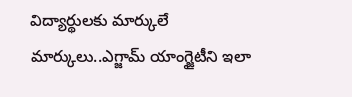విద్యార్థులకు మార్కులే మార్కులు..ఎగ్జామ్‌ యాంగ్జైటీని ఇలా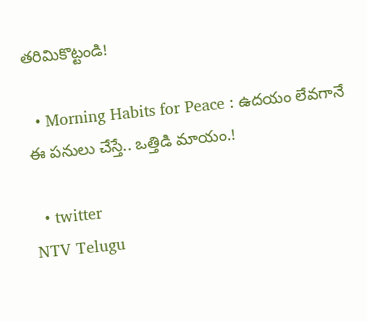తరిమికొట్టండి!

  • Morning Habits for Peace : ఉదయం లేవగానే ఈ పనులు చేస్తే.. ఒత్తిడి మాయం.!

  • twitter
NTV Telugu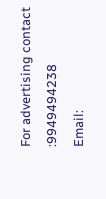For advertising contact :9949494238
Email: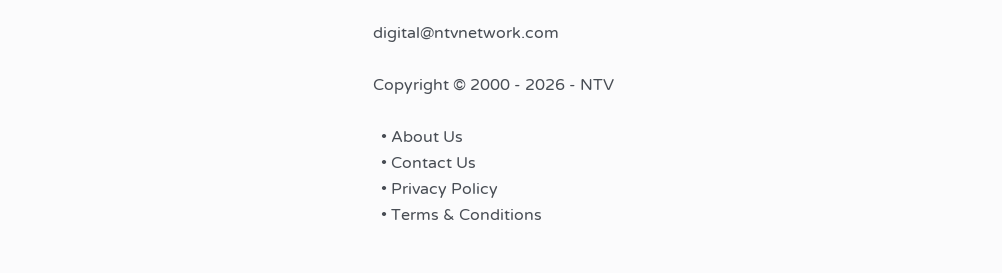digital@ntvnetwork.com

Copyright © 2000 - 2026 - NTV

  • About Us
  • Contact Us
  • Privacy Policy
  • Terms & Conditions